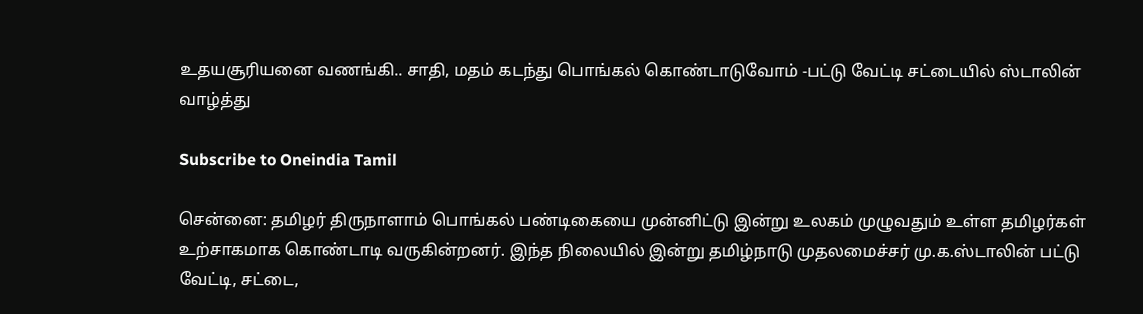உதயசூரியனை வணங்கி.. சாதி, மதம் கடந்து பொங்கல் கொண்டாடுவோம் -பட்டு வேட்டி சட்டையில் ஸ்டாலின் வாழ்த்து

Subscribe to Oneindia Tamil

சென்னை: தமிழர் திருநாளாம் பொங்கல் பண்டிகையை முன்னிட்டு இன்று உலகம் முழுவதும் உள்ள தமிழர்கள் உற்சாகமாக கொண்டாடி வருகின்றனர். இந்த நிலையில் இன்று தமிழ்நாடு முதலமைச்சர் மு.க.ஸ்டாலின் பட்டு வேட்டி, சட்டை,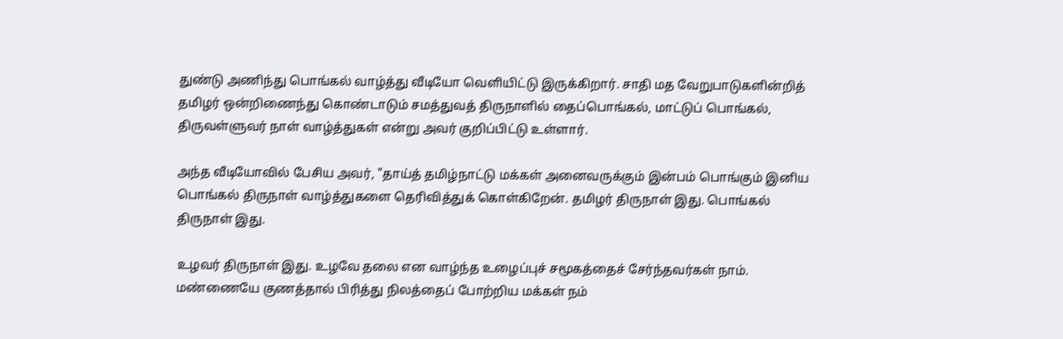துண்டு அணிந்து பொங்கல் வாழ்த்து வீடியோ வெளியிட்டு இருக்கிறார். சாதி மத வேறுபாடுகளின்றித் தமிழர் ஒன்றிணைந்து கொண்டாடும் சமத்துவத் திருநாளில் தைப்பொங்கல், மாட்டுப் பொங்கல், திருவள்ளுவர் நாள் வாழ்த்துகள் என்று அவர் குறிப்பிட்டு உள்ளார்.

அந்த வீடியோவில் பேசிய அவர், "தாய்த் தமிழ்நாட்டு மக்கள் அனைவருக்கும் இன்பம் பொங்கும் இனிய பொங்கல் திருநாள் வாழ்த்துகளை தெரிவித்துக் கொள்கிறேன். தமிழர் திருநாள் இது. பொங்கல் திருநாள் இது.

உழவர் திருநாள் இது. உழவே தலை என வாழ்ந்த உழைப்புச் சமூகத்தைச் சேர்ந்தவர்கள் நாம். மண்ணையே குணத்தால் பிரித்து நிலத்தைப் போற்றிய மக்கள் நம்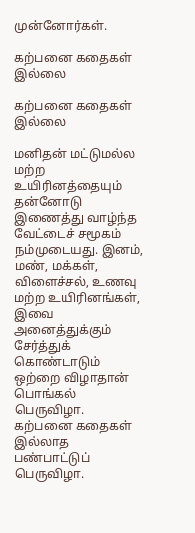முன்னோர்கள்.

கற்பனை கதைகள் இல்லை

கற்பனை கதைகள் இல்லை

மனிதன் மட்டுமல்ல மற்ற உயிரினத்தையும் தன்னோடு இணைத்து வாழ்ந்த வேட்டைச் சமூகம் நம்முடையது. இனம், மண், மக்கள், விளைச்சல், உணவு மற்ற உயிரினங்கள், இவை அனைத்துக்கும் சேர்த்துக் கொண்டாடும் ஒற்றை விழாதான் பொங்கல் பெருவிழா. கற்பனை கதைகள் இல்லாத பண்பாட்டுப் பெருவிழா.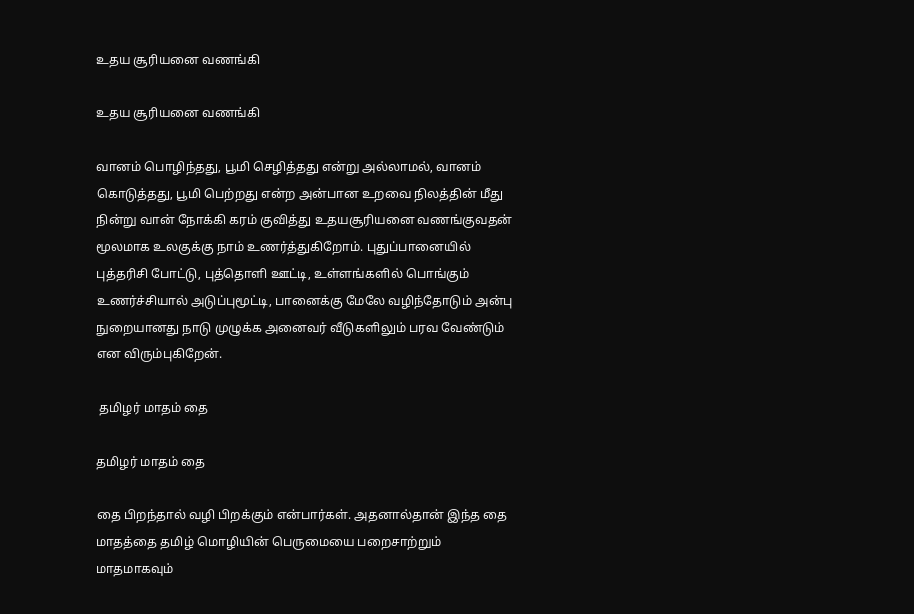உதய சூரியனை வணங்கி

உதய சூரியனை வணங்கி

வானம் பொழிந்தது, பூமி செழித்தது என்று அல்லாமல், வானம் கொடுத்தது, பூமி பெற்றது என்ற அன்பான உறவை நிலத்தின் மீது நின்று வான் நோக்கி கரம் குவித்து உதயசூரியனை வணங்குவதன் மூலமாக உலகுக்கு நாம் உணர்த்துகிறோம். புதுப்பானையில் புத்தரிசி போட்டு, புத்தொளி ஊட்டி, உள்ளங்களில் பொங்கும் உணர்ச்சியால் அடுப்புமூட்டி, பானைக்கு மேலே வழிந்தோடும் அன்பு நுறையானது நாடு முழுக்க அனைவர் வீடுகளிலும் பரவ வேண்டும் என விரும்புகிறேன்.

 தமிழர் மாதம் தை

தமிழர் மாதம் தை

தை பிறந்தால் வழி பிறக்கும் என்பார்கள். அதனால்தான் இந்த தை மாதத்தை தமிழ் மொழியின் பெருமையை பறைசாற்றும் மாதமாகவும்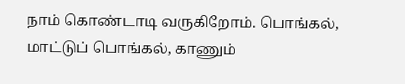நாம் கொண்டாடி வருகிறோம். பொங்கல், மாட்டுப் பொங்கல், காணும்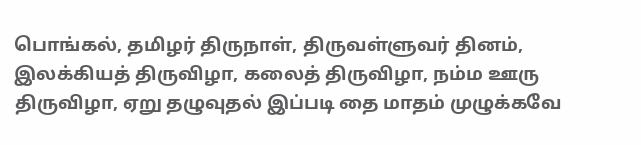பொங்கல், தமிழர் திருநாள், திருவள்ளுவர் தினம், இலக்கியத் திருவிழா, கலைத் திருவிழா, நம்ம ஊரு திருவிழா, ஏறு தழுவுதல் இப்படி தை மாதம் முழுக்கவே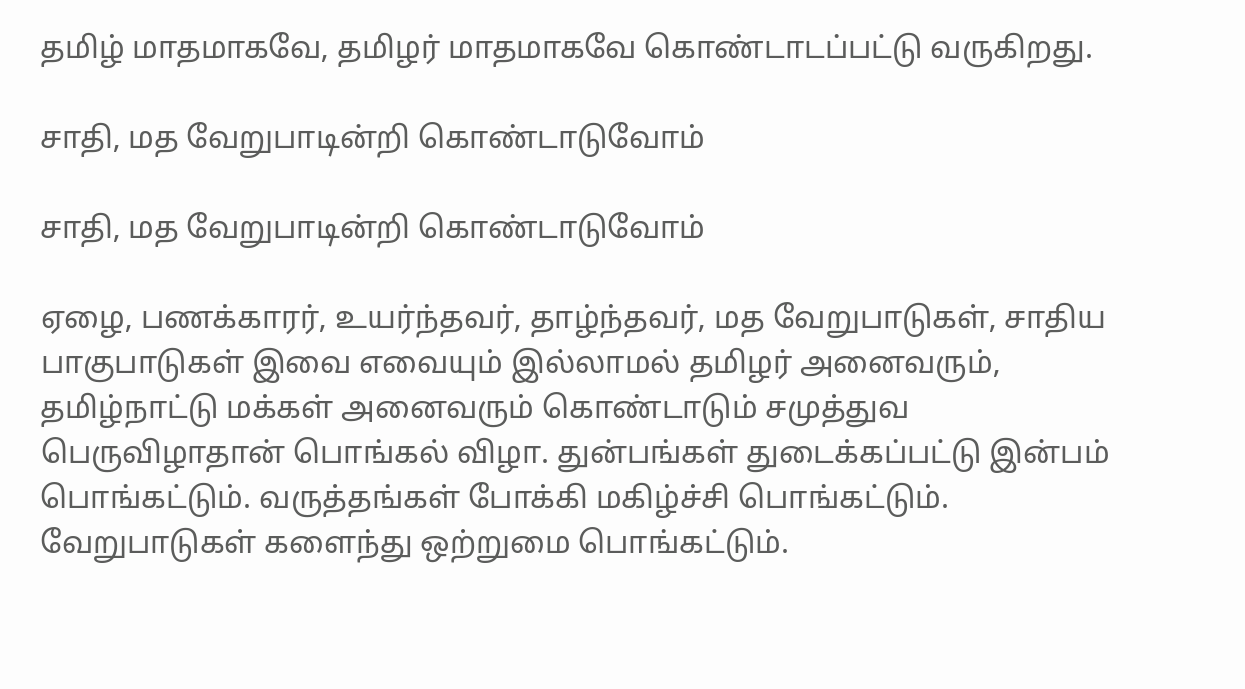தமிழ் மாதமாகவே, தமிழர் மாதமாகவே கொண்டாடப்பட்டு வருகிறது.

சாதி, மத வேறுபாடின்றி கொண்டாடுவோம்

சாதி, மத வேறுபாடின்றி கொண்டாடுவோம்

ஏழை, பணக்காரர், உயர்ந்தவர், தாழ்ந்தவர், மத வேறுபாடுகள், சாதிய பாகுபாடுகள் இவை எவையும் இல்லாமல் தமிழர் அனைவரும், தமிழ்நாட்டு மக்கள் அனைவரும் கொண்டாடும் சமுத்துவ பெருவிழாதான் பொங்கல் விழா. துன்பங்கள் துடைக்கப்பட்டு இன்பம் பொங்கட்டும். வருத்தங்கள் போக்கி மகிழ்ச்சி பொங்கட்டும். வேறுபாடுகள் களைந்து ஒற்றுமை பொங்கட்டும்.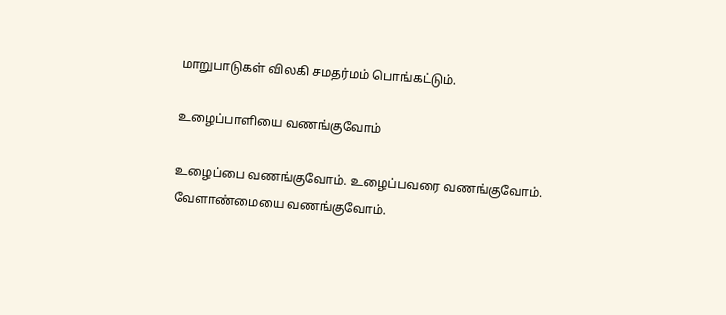மாறுபாடுகள் விலகி சமதர்மம் பொங்கட்டும்.

உழைப்பாளியை வணங்குவோம்

உழைப்பை வணங்குவோம். உழைப்பவரை வணங்குவோம். வேளாண்மையை வணங்குவோம்.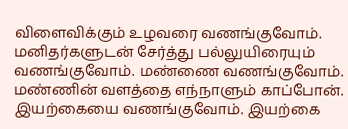விளைவிக்கும் உழவரை வணங்குவோம். மனிதர்களுடன் சேர்த்து பல்லுயிரையும் வணங்குவோம். மண்ணை வணங்குவோம். மண்ணின் வளத்தை எந்நாளும் காப்போன். இயற்கையை வணங்குவோம். இயற்கை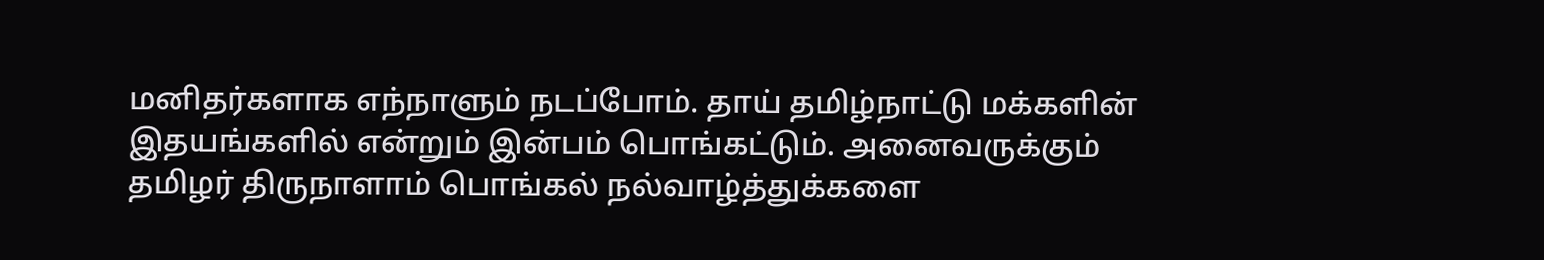மனிதர்களாக எந்நாளும் நடப்போம். தாய் தமிழ்நாட்டு மக்களின் இதயங்களில் என்றும் இன்பம் பொங்கட்டும். அனைவருக்கும் தமிழர் திருநாளாம் பொங்கல் நல்வாழ்த்துக்களை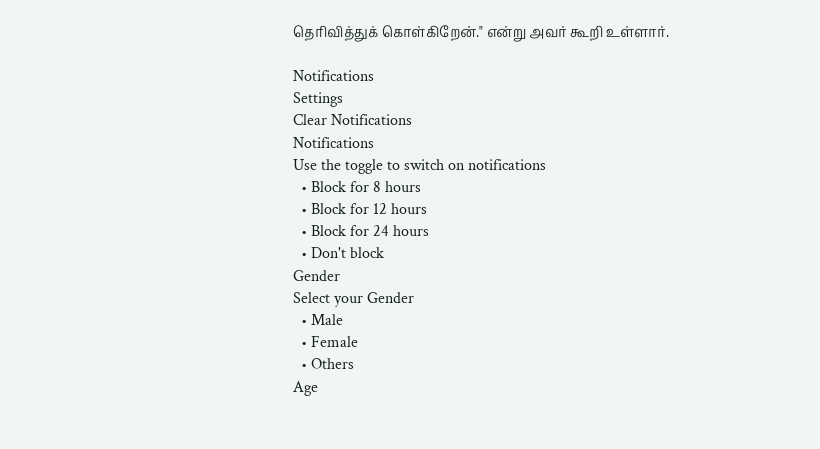தெரிவித்துக் கொள்கிறேன்." என்று அவர் கூறி உள்ளார்.

Notifications
Settings
Clear Notifications
Notifications
Use the toggle to switch on notifications
  • Block for 8 hours
  • Block for 12 hours
  • Block for 24 hours
  • Don't block
Gender
Select your Gender
  • Male
  • Female
  • Others
Age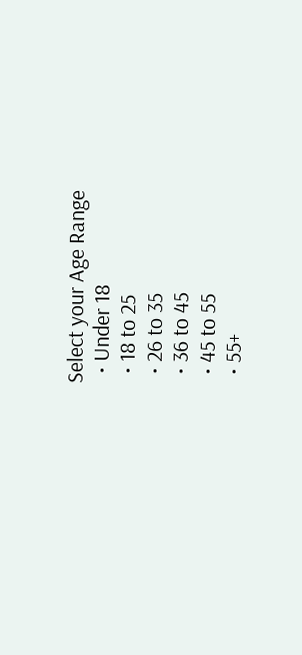Select your Age Range
  • Under 18
  • 18 to 25
  • 26 to 35
  • 36 to 45
  • 45 to 55
  • 55+